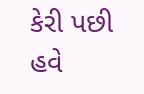કેરી પછી હવે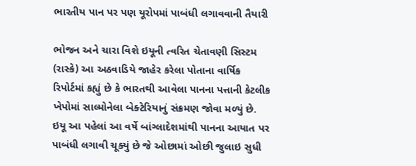ભારતીય પાન પર પણ યૂરોપમાં પાબંધી લગાવવાની તૈયારી

ભોજન અને ચારા વિશે ઇયૂની ત્વરિત ચેતાવણી સિસ્ટમ (રાસ્કે) આ અઠવાડિયે જાહેર કરેલા પોતાના વાર્ષિક રિપોર્ટમાં કહ્યું છે કે ભારતથી આવેલા પાનના પત્તાની કેટલીક ખેપોમાં સાલ્મોનેલા બેક્ટેરિયાનું સંક્રમણ જોવા મળ્યું છે. ઇયૂ આ પહેલાં આ વર્ષે બાંગ્લાદેશમાંથી પાનના આયાત પર પાબંધી લગાવી ચૂક્યું છે જે ઓછામાં ઓછી જુલાઇ સુધી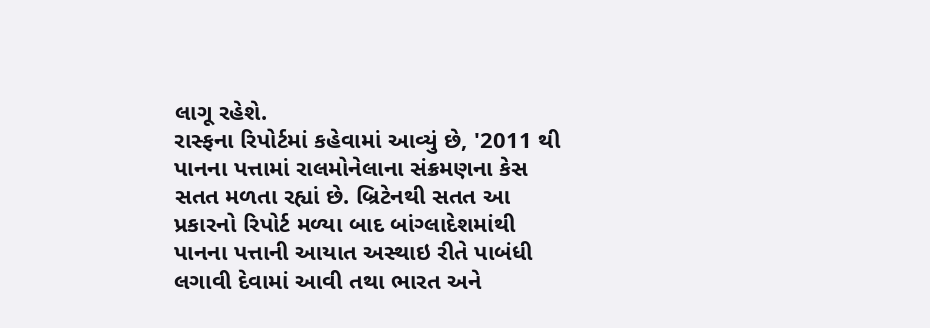લાગૂ રહેશે.
રાસ્ફના રિપોર્ટમાં કહેવામાં આવ્યું છે, '2011 થી પાનના પત્તામાં રાલમોનેલાના સંક્રમણના કેસ સતત મળતા રહ્યાં છે. બ્રિટેનથી સતત આ પ્રકારનો રિપોર્ટ મળ્યા બાદ બાંગ્લાદેશમાંથી પાનના પત્તાની આયાત અસ્થાઇ રીતે પાબંધી લગાવી દેવામાં આવી તથા ભારત અને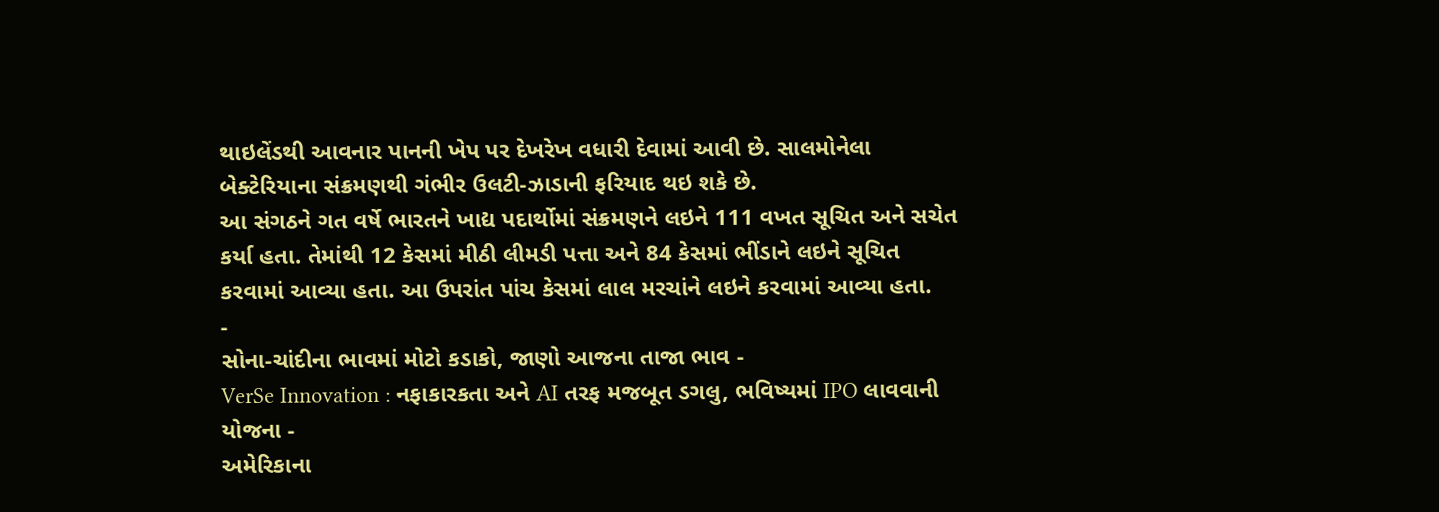થાઇલેંડથી આવનાર પાનની ખેપ પર દેખરેખ વધારી દેવામાં આવી છે. સાલમોનેલા બેક્ટેરિયાના સંક્રમણથી ગંભીર ઉલટી-ઝાડાની ફરિયાદ થઇ શકે છે.
આ સંગઠને ગત વર્ષે ભારતને ખાદ્ય પદાર્થોમાં સંક્રમણને લઇને 111 વખત સૂચિત અને સચેત કર્યા હતા. તેમાંથી 12 કેસમાં મીઠી લીમડી પત્તા અને 84 કેસમાં ભીંડાને લઇને સૂચિત કરવામાં આવ્યા હતા. આ ઉપરાંત પાંચ કેસમાં લાલ મરચાંને લઇને કરવામાં આવ્યા હતા.
-
સોના-ચાંદીના ભાવમાં મોટો કડાકો, જાણો આજના તાજા ભાવ -
VerSe Innovation : નફાકારકતા અને AI તરફ મજબૂત ડગલુ, ભવિષ્યમાં IPO લાવવાની યોજના -
અમેરિકાના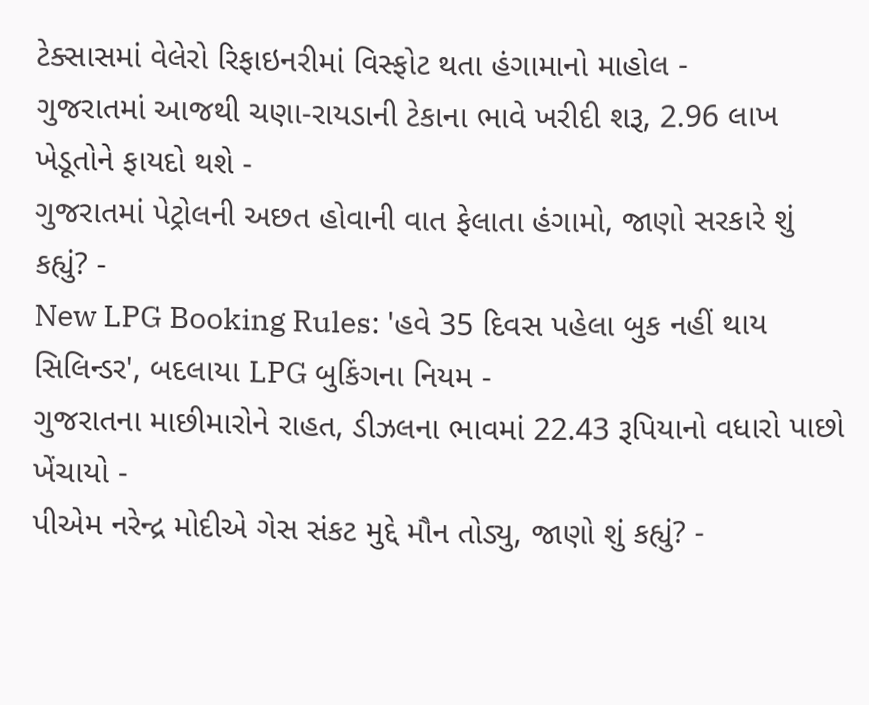ટેક્સાસમાં વેલેરો રિફાઇનરીમાં વિસ્ફોટ થતા હંગામાનો માહોલ -
ગુજરાતમાં આજથી ચણા-રાયડાની ટેકાના ભાવે ખરીદી શરૂ, 2.96 લાખ ખેડૂતોને ફાયદો થશે -
ગુજરાતમાં પેટ્રોલની અછત હોવાની વાત ફેલાતા હંગામો, જાણો સરકારે શું કહ્યું? -
New LPG Booking Rules: 'હવે 35 દિવસ પહેલા બુક નહીં થાય સિલિન્ડર', બદલાયા LPG બુકિંગના નિયમ -
ગુજરાતના માછીમારોને રાહત, ડીઝલના ભાવમાં 22.43 રૂપિયાનો વધારો પાછો ખેંચાયો -
પીએમ નરેન્દ્ર મોદીએ ગેસ સંકટ મુદ્દે મૌન તોડ્યુ, જાણો શું કહ્યું? -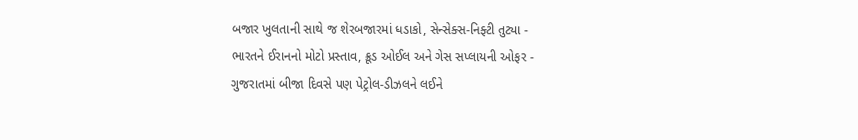બજાર ખુલતાની સાથે જ શેરબજારમાં ધડાકો, સેન્સેક્સ-નિફ્ટી તુટ્યા -
ભારતને ઈરાનનો મોટો પ્રસ્તાવ, ક્રૂડ ઓઈલ અને ગેસ સપ્લાયની ઓફર -
ગુજરાતમાં બીજા દિવસે પણ પેટ્રોલ-ડીઝલને લઈને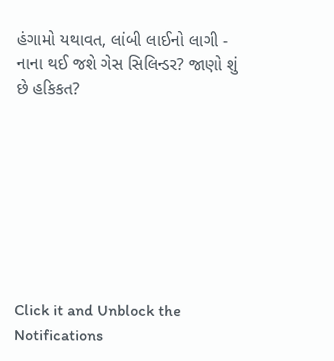હંગામો યથાવત, લાંબી લાઈનો લાગી -
નાના થઈ જશે ગેસ સિલિન્ડર? જાણો શું છે હકિકત?








Click it and Unblock the Notifications